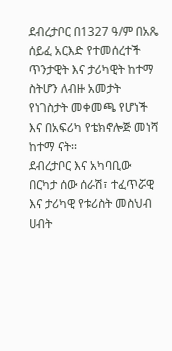ደብረታቦር በ1327 ዓ/ም በአጼ ሰይፈ አርእድ የተመሰረተች ጥንታዊት እና ታሪካዊት ከተማ ስትሆን ለብዙ አመታት የነገስታት መቀመጫ የሆነች እና በአፍሪካ የቴክኖሎጅ መነሻ ከተማ ናት፡፡
ደብረታቦር እና አካባቢው በርካታ ሰው ሰራሽ፣ ተፈጥሯዊ እና ታሪካዊ የቱሪስት መስህብ ሀብት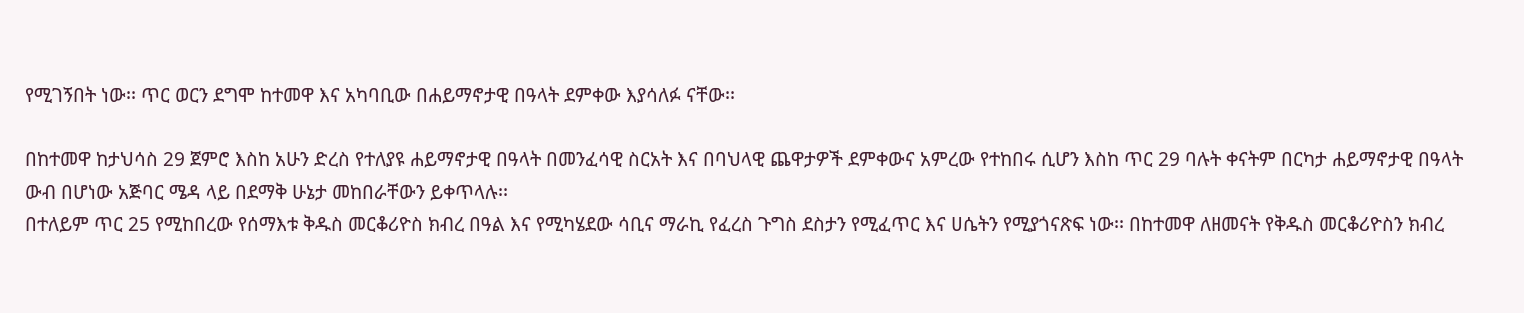የሚገኝበት ነው፡፡ ጥር ወርን ደግሞ ከተመዋ እና አካባቢው በሐይማኖታዊ በዓላት ደምቀው እያሳለፉ ናቸው፡፡

በከተመዋ ከታህሳስ 29 ጀምሮ እስከ አሁን ድረስ የተለያዩ ሐይማኖታዊ በዓላት በመንፈሳዊ ስርአት እና በባህላዊ ጨዋታዎች ደምቀውና አምረው የተከበሩ ሲሆን እስከ ጥር 29 ባሉት ቀናትም በርካታ ሐይማኖታዊ በዓላት ውብ በሆነው አጅባር ሜዳ ላይ በደማቅ ሁኔታ መከበራቸውን ይቀጥላሉ፡፡
በተለይም ጥር 25 የሚከበረው የሰማእቱ ቅዱስ መርቆሪዮስ ክብረ በዓል እና የሚካሄደው ሳቢና ማራኪ የፈረስ ጉግስ ደስታን የሚፈጥር እና ሀሴትን የሚያጎናጽፍ ነው፡፡ በከተመዋ ለዘመናት የቅዱስ መርቆሪዮስን ክብረ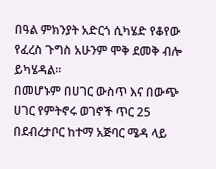በዓል ምክንያት አድርጎ ሲካሄድ የቆየው የፈረስ ጉግስ አሁንም ሞቅ ደመቅ ብሎ ይካሄዳል፡፡
በመሆኑም በሀገር ውስጥ እና በውጭ ሀገር የምትኖሩ ወገኖች ጥር 25 በደብረታቦር ከተማ አጅባር ሜዳ ላይ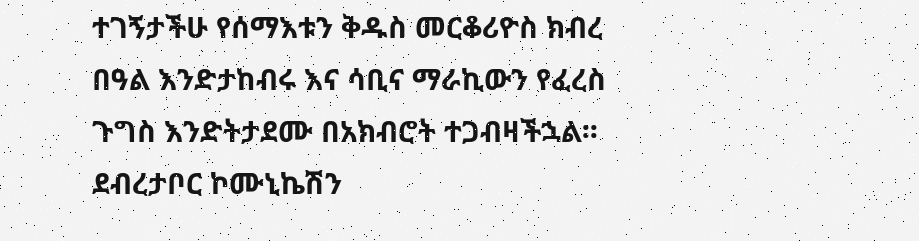ተገኝታችሁ የሰማእቱን ቅዱስ መርቆሪዮስ ክብረ በዓል እንድታከብሩ እና ሳቢና ማራኪውን የፈረስ ጉግስ እንድትታደሙ በአክብሮት ተጋብዛችኋል፡፡
ደብረታቦር ኮሙኒኬሽን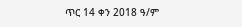ጥር 14 ቀን 2018 ዓ/ም